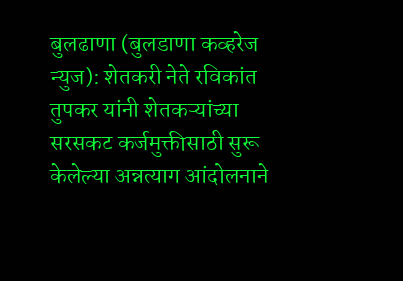बुलढाणा (बुलडाणा कव्हरेज न्युज): शेतकरी नेते रविकांत तुपकर यांनी शेतकऱ्यांच्या सरसकट कर्जमुक्तीसाठी सुरू केलेल्या अन्नत्याग आंदोलनाने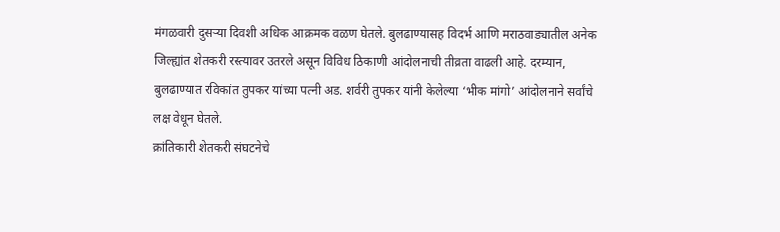मंगळवारी दुसऱ्या दिवशी अधिक आक्रमक वळण घेतले. बुलढाण्यासह विदर्भ आणि मराठवाड्यातील अनेक जिल्ह्यांत शेतकरी रस्त्यावर उतरले असून विविध ठिकाणी आंदोलनाची तीव्रता वाढली आहे. दरम्यान, बुलढाण्यात रविकांत तुपकर यांच्या पत्नी अड. शर्वरी तुपकर यांनी केलेल्या ‘भीक मांगो’ आंदोलनाने सर्वांचे लक्ष वेधून घेतले.
क्रांतिकारी शेतकरी संघटनेचे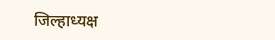जिल्हाध्यक्ष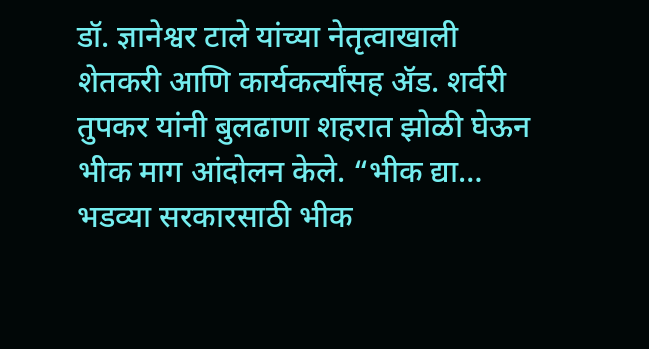डॉ. ज्ञानेश्वर टाले यांच्या नेतृत्वाखाली शेतकरी आणि कार्यकर्त्यांसह ॲड. शर्वरी तुपकर यांनी बुलढाणा शहरात झोळी घेऊन भीक माग आंदोलन केले. “भीक द्या… भडव्या सरकारसाठी भीक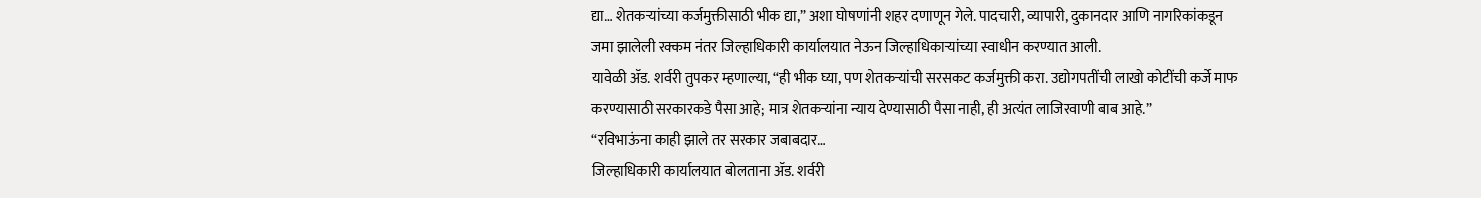द्या… शेतकऱ्यांच्या कर्जमुक्तीसाठी भीक द्या,” अशा घोषणांनी शहर दणाणून गेले. पादचारी, व्यापारी, दुकानदार आणि नागरिकांकडून जमा झालेली रक्कम नंतर जिल्हाधिकारी कार्यालयात नेऊन जिल्हाधिकाऱ्यांच्या स्वाधीन करण्यात आली.
यावेळी ॲड. शर्वरी तुपकर म्हणाल्या, “ही भीक घ्या, पण शेतकऱ्यांची सरसकट कर्जमुक्ती करा. उद्योगपतींची लाखो कोटींची कर्जे माफ करण्यासाठी सरकारकडे पैसा आहे; मात्र शेतकऱ्यांना न्याय देण्यासाठी पैसा नाही, ही अत्यंत लाजिरवाणी बाब आहे.”
“रविभाऊंना काही झाले तर सरकार जबाबदार…
जिल्हाधिकारी कार्यालयात बोलताना ॲड. शर्वरी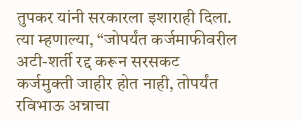तुपकर यांनी सरकारला इशाराही दिला. त्या म्हणाल्या, “जोपर्यंत कर्जमाफीवरील अटी-शर्ती रद्द करून सरसकट कर्जमुक्ती जाहीर होत नाही, तोपर्यंत रविभाऊ अन्नाचा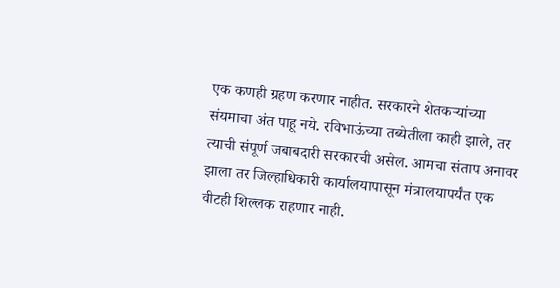एक कणही ग्रहण करणार नाहीत. सरकारने शेतकऱ्यांच्या संयमाचा अंत पाहू नये. रविभाऊंच्या तब्येतीला काही झाले, तर त्याची संपूर्ण जबाबदारी सरकारची असेल. आमचा संताप अनावर झाला तर जिल्हाधिकारी कार्यालयापासून मंत्रालयापर्यंत एक वीटही शिल्लक राहणार नाही.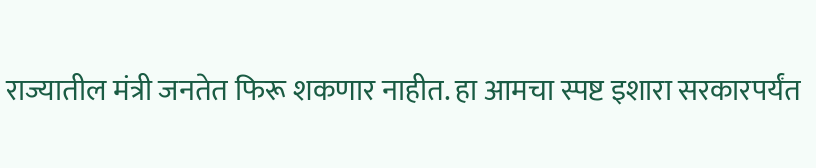राज्यातील मंत्री जनतेत फिरू शकणार नाहीत. हा आमचा स्पष्ट इशारा सरकारपर्यंत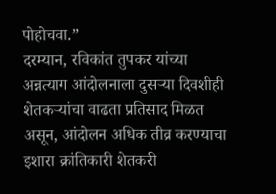पोहोचवा.”
दरम्यान, रविकांत तुपकर यांच्या अन्नत्याग आंदोलनाला दुसऱ्या दिवशीही शेतकऱ्यांचा वाढता प्रतिसाद मिळत असून, आंदोलन अधिक तीव्र करण्याचा इशारा क्रांतिकारी शेतकरी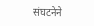संघटनेने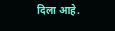दिला आहे.